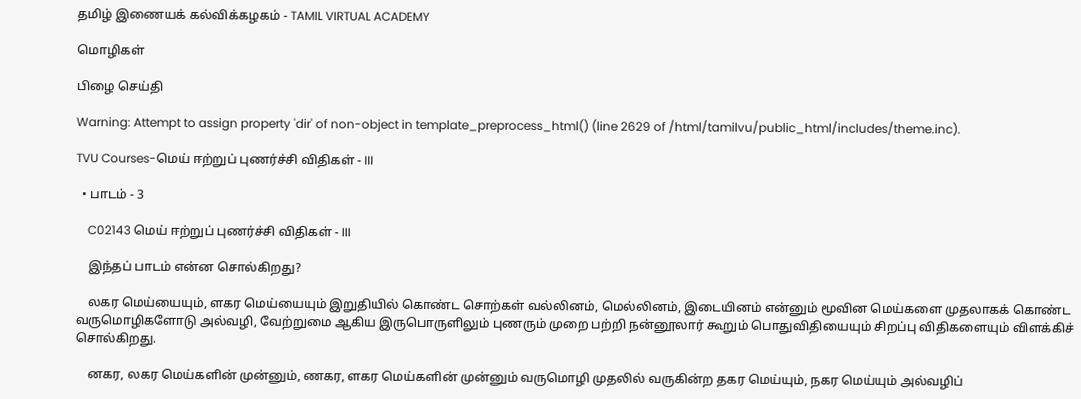தமிழ் இணையக் கல்விக்கழகம் - TAMIL VIRTUAL ACADEMY

மொழிகள்

பிழை செய்தி

Warning: Attempt to assign property 'dir' of non-object in template_preprocess_html() (line 2629 of /html/tamilvu/public_html/includes/theme.inc).

TVU Courses-மெய் ஈற்றுப் புணர்ச்சி விதிகள் - III

  • பாடம் - 3

    C02143 மெய் ஈற்றுப் புணர்ச்சி விதிகள் - III

    இந்தப் பாடம் என்ன சொல்கிறது?

    லகர மெய்யையும், ளகர மெய்யையும் இறுதியில் கொண்ட சொற்கள் வல்லினம், மெல்லினம், இடையினம் என்னும் மூவின மெய்களை முதலாகக் கொண்ட வருமொழிகளோடு அல்வழி, வேற்றுமை ஆகிய இருபொருளிலும் புணரும் முறை பற்றி நன்னூலார் கூறும் பொதுவிதியையும் சிறப்பு விதிகளையும் விளக்கிச் சொல்கிறது.

    னகர, லகர மெய்களின் முன்னும், ணகர, ளகர மெய்களின் முன்னும் வருமொழி முதலில் வருகின்ற தகர மெய்யும், நகர மெய்யும் அல்வழிப்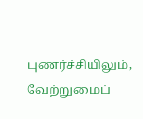புணர்ச்சியிலும், வேற்றுமைப்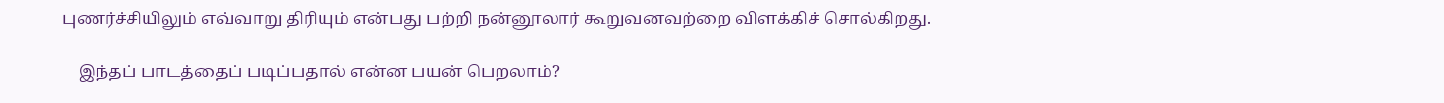புணர்ச்சியிலும் எவ்வாறு திரியும் என்பது பற்றி நன்னூலார் கூறுவனவற்றை விளக்கிச் சொல்கிறது.

    இந்தப் பாடத்தைப் படிப்பதால் என்ன பயன் பெறலாம்?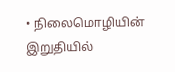• நிலைமொழியின் இறுதியில்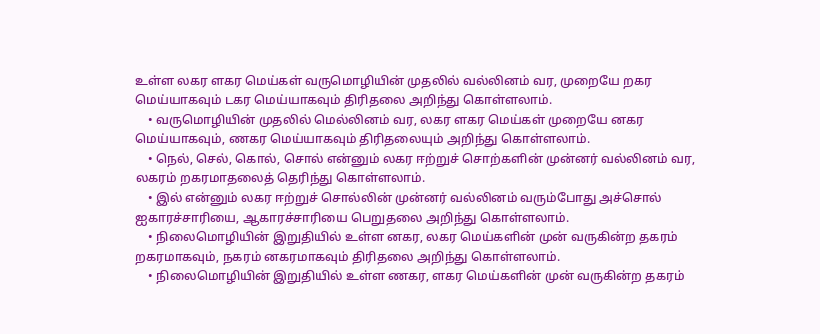உள்ள லகர ளகர மெய்கள் வருமொழியின் முதலில் வல்லினம் வர, முறையே றகர மெய்யாகவும் டகர மெய்யாகவும் திரிதலை அறிந்து கொள்ளலாம்.
    • வருமொழியின் முதலில் மெல்லினம் வர, லகர ளகர மெய்கள் முறையே னகர மெய்யாகவும், ணகர மெய்யாகவும் திரிதலையும் அறிந்து கொள்ளலாம்.
    • நெல், செல், கொல், சொல் என்னும் லகர ஈற்றுச் சொற்களின் முன்னர் வல்லினம் வர, லகரம் றகரமாதலைத் தெரிந்து கொள்ளலாம்.
    • இல் என்னும் லகர ஈற்றுச் சொல்லின் முன்னர் வல்லினம் வரும்போது அச்சொல் ஐகாரச்சாரியை, ஆகாரச்சாரியை பெறுதலை அறிந்து கொள்ளலாம்.
    • நிலைமொழியின் இறுதியில் உள்ள னகர, லகர மெய்களின் முன் வருகின்ற தகரம் றகரமாகவும், நகரம் னகரமாகவும் திரிதலை அறிந்து கொள்ளலாம்.
    • நிலைமொழியின் இறுதியில் உள்ள ணகர, ளகர மெய்களின் முன் வருகின்ற தகரம்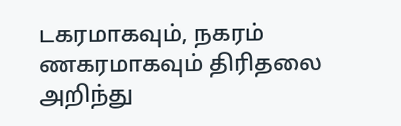டகரமாகவும், நகரம் ணகரமாகவும் திரிதலை அறிந்து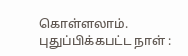கொள்ளலாம்.
புதுப்பிக்கபட்ட நாள் :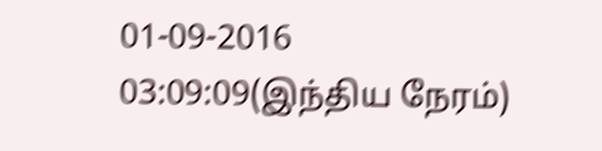01-09-2016 03:09:09(இந்திய நேரம்)